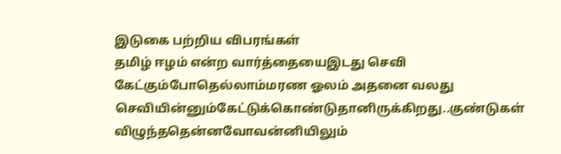இடுகை பற்றிய விபரங்கள்
தமிழ் ஈழம் என்ற வார்த்தையைஇடது செவி கேட்கும்போதெல்லாம்மரண ஓலம் அதனை வலது செவியின்னும்கேட்டுக்கொண்டுதானிருக்கிறது..குண்டுகள் விழுந்ததென்னவோவன்னியிலும்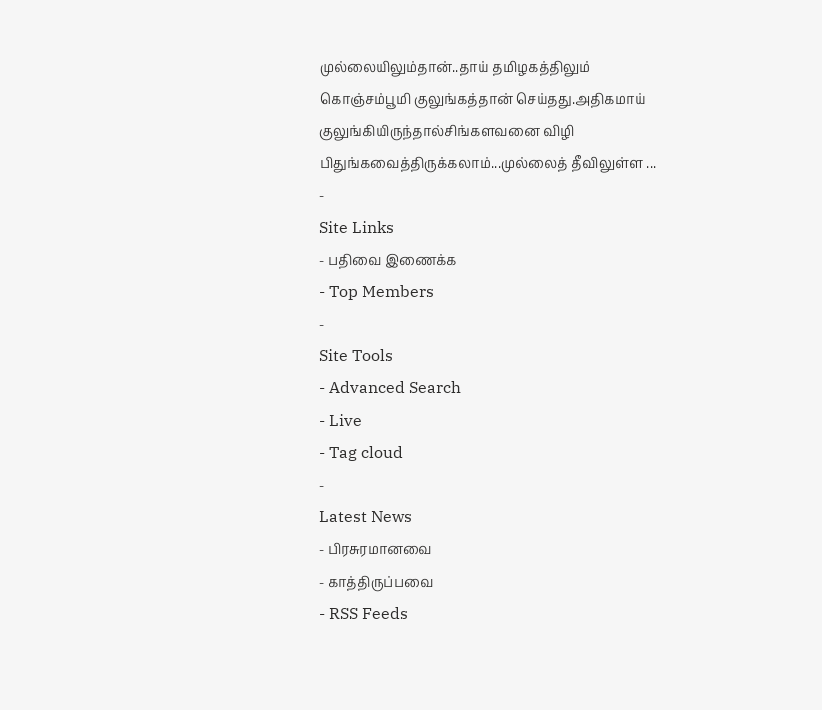முல்லையிலும்தான்..தாய் தமிழகத்திலும் கொஞ்சம்பூமி குலுங்கத்தான் செய்தது.அதிகமாய் குலுங்கியிருந்தால்சிங்களவனை விழி பிதுங்கவைத்திருக்கலாம்...முல்லைத் தீவிலுள்ள ...
-
Site Links
- பதிவை இணைக்க
- Top Members
-
Site Tools
- Advanced Search
- Live
- Tag cloud
-
Latest News
- பிரசுரமானவை
- காத்திருப்பவை
- RSS Feeds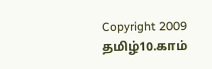Copyright 2009 தமிழ்10.காம்